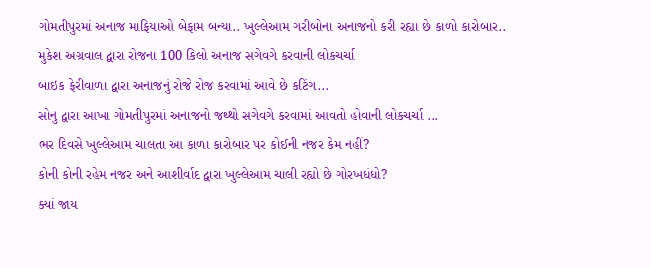ગોમતીપુરમાં અનાજ માફિયાઓ બેફામ બન્યા.. ખુલ્લેઆમ ગરીબોના અનાજનો કરી રહ્યા છે કાળો કારોબાર..
મુકેશ અગ્રવાલ દ્વારા રોજના 100 કિલો અનાજ સગેવગે કરવાની લોકચર્ચા
બાઇક ફેરીવાળા દ્વારા અનાજનું રોજે રોજ કરવામાં આવે છે કટિંગ...
સોનુ દ્વારા આખા ગોમતીપુરમાં અનાજનો જથ્થો સગેવગે કરવામાં આવતો હોવાની લોકચર્ચા ...
ભર દિવસે ખુલ્લેઆમ ચાલતા આ કાળા કારોબાર પર કોઈની નજર કેમ નહીં?
કોની કોની રહેમ નજર અને આશીર્વાદ દ્વારા ખુલ્લેઆમ ચાલી રહ્યો છે ગોરખધંધો?
ક્યાં જાય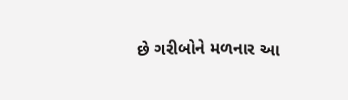છે ગરીબોને મળનાર આ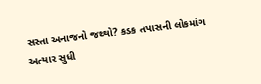સસ્તા અનાજનો જથ્થો? કડક તપાસની લોકમાંગ
અત્યાર સુધી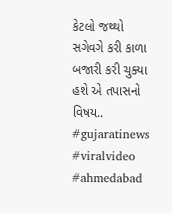કેટલો જથ્થો સગેવગે કરી કાળા બજારી કરી ચુક્યા હશે એ તપાસનો વિષય..
#gujaratinews #viralvideo #ahmedabad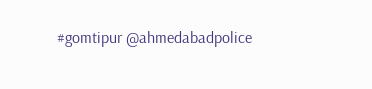#gomtipur @ahmedabadpolice